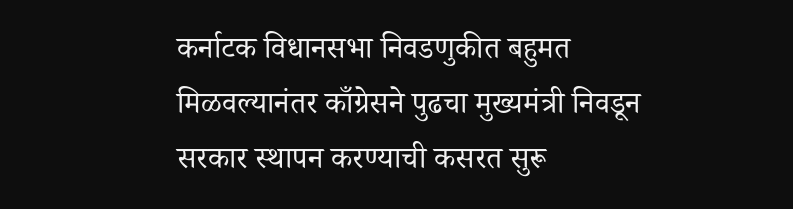कर्नाटक विधानसभा निवडणुकीत बहुमत मिळवल्यानंतर काँग्रेसने पुढचा मुख्यमंत्री निवडून सरकार स्थापन करण्याची कसरत सुरू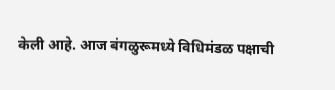केली आहे. आज बंगळुरूमध्ये विधिमंडळ पक्षाची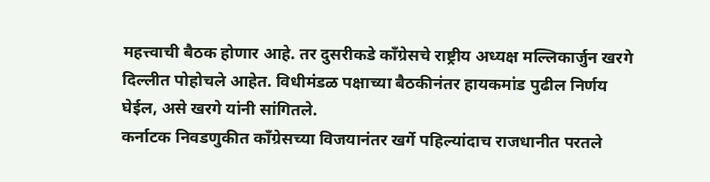महत्त्वाची बैठक होणार आहे. तर दुसरीकडे काँग्रेसचे राष्ट्रीय अध्यक्ष मल्लिकार्जुन खरगे दिल्लीत पोहोचले आहेत. विधीमंडळ पक्षाच्या बैठकीनंतर हायकमांड पुढील निर्णय घेईल, असे खरगे यांनी सांगितले.
कर्नाटक निवडणुकीत काँग्रेसच्या विजयानंतर खर्गे पहिल्यांदाच राजधानीत परतले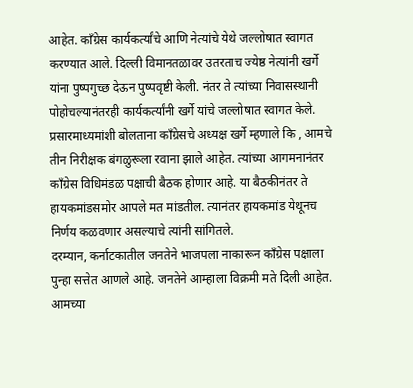आहेत. काँग्रेस कार्यकर्त्यांचे आणि नेत्यांचे येथे जल्लोषात स्वागत करण्यात आले. दिल्ली विमानतळावर उतरताच ज्येष्ठ नेत्यांनी खर्गे यांना पुष्पगुच्छ देऊन पुष्पवृष्टी केली. नंतर ते त्यांच्या निवासस्थानी पोहोचल्यानंतरही कार्यकर्त्यांनी खर्गे यांचे जल्लोषात स्वागत केले.
प्रसारमाध्यमांशी बोलताना काँग्रेसचे अध्यक्ष खर्गे म्हणाले कि , आमचे तीन निरीक्षक बंगळुरूला रवाना झाले आहेत. त्यांच्या आगमनानंतर काँग्रेस विधिमंडळ पक्षाची बैठक होणार आहे. या बैठकीनंतर ते हायकमांडसमोर आपले मत मांडतील. त्यानंतर हायकमांड येथूनच निर्णय कळवणार असल्याचे त्यांनी सांगितले.
दरम्यान, कर्नाटकातील जनतेने भाजपला नाकारून काँग्रेस पक्षाला पुन्हा सत्तेत आणले आहे. जनतेने आम्हाला विक्रमी मते दिली आहेत. आमच्या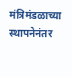मंत्रिमंडळाच्या स्थापनेनंतर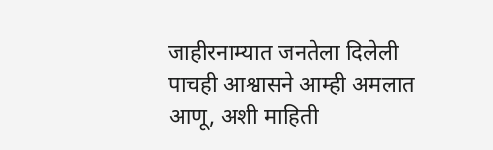जाहीरनाम्यात जनतेला दिलेली पाचही आश्वासने आम्ही अमलात आणू, अशी माहिती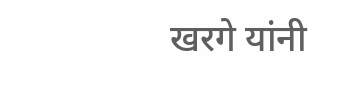खरगे यांनी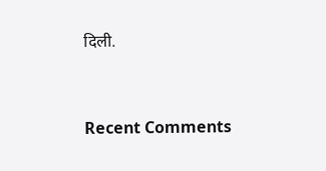दिली.


Recent Comments